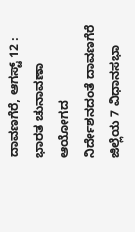ದಾವಣಗೆರೆ, ಆಗಸ್ಟ್ 12 : ಭಾರತ ಚುನಾವಣಾ ಆಯೋಗದ ನಿರ್ದೇಶನದಂತೆ ದಾವಣಗೆರೆ ಜಿಲ್ಲೆಯ 7 ವಿಧಾನಸಭಾ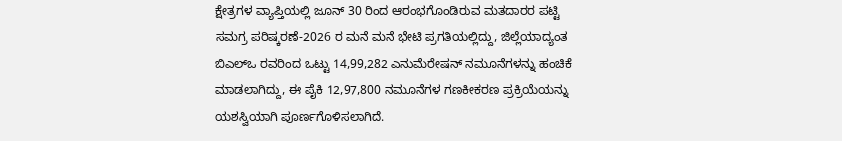ಕ್ಷೇತ್ರಗಳ ವ್ಯಾಪ್ತಿಯಲ್ಲಿ ಜೂನ್ 30 ರಿಂದ ಆರಂಭಗೊಂಡಿರುವ ಮತದಾರರ ಪಟ್ಟಿ ಸಮಗ್ರ ಪರಿಷ್ಕರಣೆ-2026 ರ ಮನೆ ಮನೆ ಭೇಟಿ ಪ್ರಗತಿಯಲ್ಲಿದ್ದು, ಜಿಲ್ಲೆಯಾದ್ಯಂತ ಬಿಎಲ್ಒ ರವರಿಂದ ಒಟ್ಟು 14,99,282 ಎನುಮೆರೇಷನ್ ನಮೂನೆಗಳನ್ನು ಹಂಚಿಕೆ ಮಾಡಲಾಗಿದ್ದು, ಈ ಪೈಕಿ 12,97,800 ನಮೂನೆಗಳ ಗಣಕೀಕರಣ ಪ್ರಕ್ರಿಯೆಯನ್ನು ಯಶಸ್ವಿಯಾಗಿ ಪೂರ್ಣಗೊಳಿಸಲಾಗಿದೆ.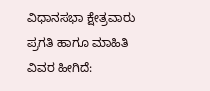ವಿಧಾನಸಭಾ ಕ್ಷೇತ್ರವಾರು ಪ್ರಗತಿ ಹಾಗೂ ಮಾಹಿತಿ ವಿವರ ಹೀಗಿದೆ: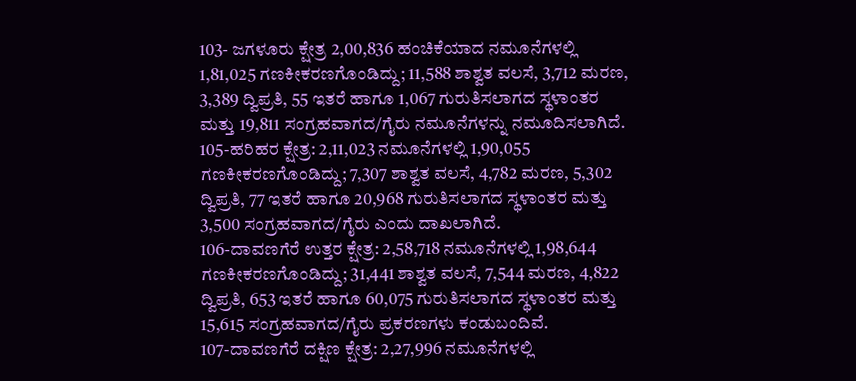103- ಜಗಳೂರು ಕ್ಷೇತ್ರ 2,00,836 ಹಂಚಿಕೆಯಾದ ನಮೂನೆಗಳಲ್ಲಿ 1,81,025 ಗಣಕೀಕರಣಗೊಂಡಿದ್ದು; 11,588 ಶಾಶ್ವತ ವಲಸೆ, 3,712 ಮರಣ, 3,389 ದ್ವಿಪ್ರತಿ, 55 ಇತರೆ ಹಾಗೂ 1,067 ಗುರುತಿಸಲಾಗದ ಸ್ಥಳಾಂತರ ಮತ್ತು 19,811 ಸಂಗ್ರಹವಾಗದ/ಗೈರು ನಮೂನೆಗಳನ್ನು ನಮೂದಿಸಲಾಗಿದೆ.
105-ಹರಿಹರ ಕ್ಷೇತ್ರ: 2,11,023 ನಮೂನೆಗಳಲ್ಲಿ 1,90,055 ಗಣಕೀಕರಣಗೊಂಡಿದ್ದು; 7,307 ಶಾಶ್ವತ ವಲಸೆ, 4,782 ಮರಣ, 5,302 ದ್ವಿಪ್ರತಿ, 77 ಇತರೆ ಹಾಗೂ 20,968 ಗುರುತಿಸಲಾಗದ ಸ್ಥಳಾಂತರ ಮತ್ತು 3,500 ಸಂಗ್ರಹವಾಗದ/ಗೈರು ಎಂದು ದಾಖಲಾಗಿದೆ.
106-ದಾವಣಗೆರೆ ಉತ್ತರ ಕ್ಷೇತ್ರ: 2,58,718 ನಮೂನೆಗಳಲ್ಲಿ 1,98,644 ಗಣಕೀಕರಣಗೊಂಡಿದ್ದು; 31,441 ಶಾಶ್ವತ ವಲಸೆ, 7,544 ಮರಣ, 4,822 ದ್ವಿಪ್ರತಿ, 653 ಇತರೆ ಹಾಗೂ 60,075 ಗುರುತಿಸಲಾಗದ ಸ್ಥಳಾಂತರ ಮತ್ತು 15,615 ಸಂಗ್ರಹವಾಗದ/ಗೈರು ಪ್ರಕರಣಗಳು ಕಂಡುಬಂದಿವೆ.
107-ದಾವಣಗೆರೆ ದಕ್ಷಿಣ ಕ್ಷೇತ್ರ: 2,27,996 ನಮೂನೆಗಳಲ್ಲಿ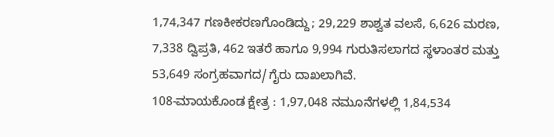1,74,347 ಗಣಕೀಕರಣಗೊಂಡಿದ್ದು; 29,229 ಶಾಶ್ವತ ವಲಸೆ, 6,626 ಮರಣ, 7,338 ದ್ವಿಪ್ರತಿ, 462 ಇತರೆ ಹಾಗೂ 9,994 ಗುರುತಿಸಲಾಗದ ಸ್ಥಳಾಂತರ ಮತ್ತು 53,649 ಸಂಗ್ರಹವಾಗದ/ಗೈರು ದಾಖಲಾಗಿವೆ.
108-ಮಾಯಕೊಂಡ ಕ್ಷೇತ್ರ : 1,97,048 ನಮೂನೆಗಳಲ್ಲಿ 1,84,534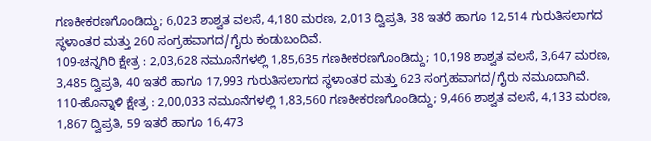ಗಣಕೀಕರಣಗೊಂಡಿದ್ದು; 6,023 ಶಾಶ್ವತ ವಲಸೆ, 4,180 ಮರಣ, 2,013 ದ್ವಿಪ್ರತಿ, 38 ಇತರೆ ಹಾಗೂ 12,514 ಗುರುತಿಸಲಾಗದ ಸ್ಥಳಾಂತರ ಮತ್ತು 260 ಸಂಗ್ರಹವಾಗದ/ಗೈರು ಕಂಡುಬಂದಿವೆ.
109-ಚನ್ನಗಿರಿ ಕ್ಷೇತ್ರ : 2,03,628 ನಮೂನೆಗಳಲ್ಲಿ 1,85,635 ಗಣಕೀಕರಣಗೊಂಡಿದ್ದು; 10,198 ಶಾಶ್ವತ ವಲಸೆ, 3,647 ಮರಣ, 3,485 ದ್ವಿಪ್ರತಿ, 40 ಇತರೆ ಹಾಗೂ 17,993 ಗುರುತಿಸಲಾಗದ ಸ್ಥಳಾಂತರ ಮತ್ತು 623 ಸಂಗ್ರಹವಾಗದ/ಗೈರು ನಮೂದಾಗಿವೆ.
110-ಹೊನ್ನಾಳಿ ಕ್ಷೇತ್ರ : 2,00,033 ನಮೂನೆಗಳಲ್ಲಿ 1,83,560 ಗಣಕೀಕರಣಗೊಂಡಿದ್ದು; 9,466 ಶಾಶ್ವತ ವಲಸೆ, 4,133 ಮರಣ, 1,867 ದ್ವಿಪ್ರತಿ, 59 ಇತರೆ ಹಾಗೂ 16,473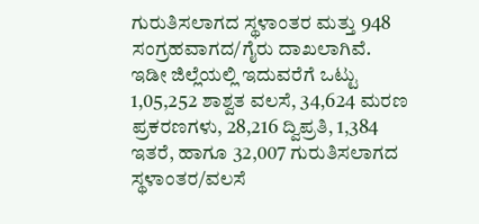ಗುರುತಿಸಲಾಗದ ಸ್ಥಳಾಂತರ ಮತ್ತು 948 ಸಂಗ್ರಹವಾಗದ/ಗೈರು ದಾಖಲಾಗಿವೆ.
ಇಡೀ ಜಿಲ್ಲೆಯಲ್ಲಿ ಇದುವರೆಗೆ ಒಟ್ಟು 1,05,252 ಶಾಶ್ವತ ವಲಸೆ, 34,624 ಮರಣ ಪ್ರಕರಣಗಳು, 28,216 ದ್ವಿಪ್ರತಿ, 1,384 ಇತರೆ, ಹಾಗೂ 32,007 ಗುರುತಿಸಲಾಗದ ಸ್ಥಳಾಂತರ/ವಲಸೆ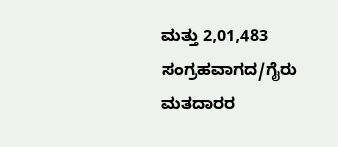ಮತ್ತು 2,01,483 ಸಂಗ್ರಹವಾಗದ/ಗೈರು ಮತದಾರರ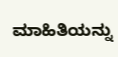ಮಾಹಿತಿಯನ್ನು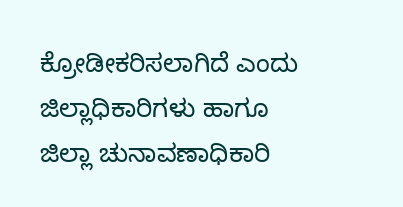ಕ್ರೋಡೀಕರಿಸಲಾಗಿದೆ ಎಂದು ಜಿಲ್ಲಾಧಿಕಾರಿಗಳು ಹಾಗೂ ಜಿಲ್ಲಾ ಚುನಾವಣಾಧಿಕಾರಿ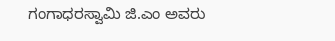ಗಂಗಾಧರಸ್ವಾಮಿ ಜಿ.ಎಂ ಅವರು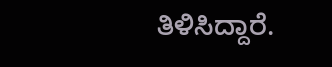ತಿಳಿಸಿದ್ದಾರೆ.